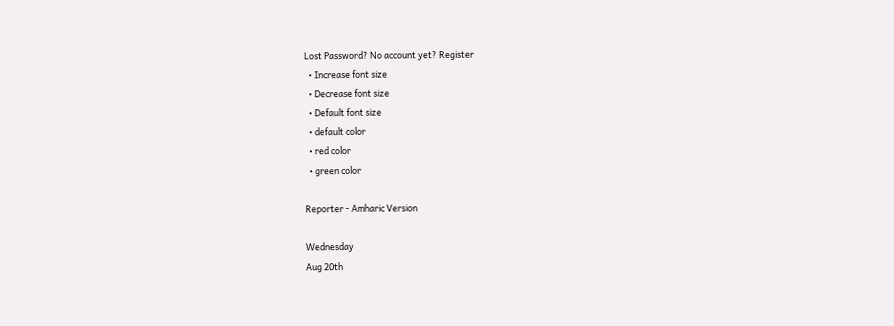Lost Password? No account yet? Register
  • Increase font size
  • Decrease font size
  • Default font size
  • default color
  • red color
  • green color

Reporter - Amharic Version

Wednesday
Aug 20th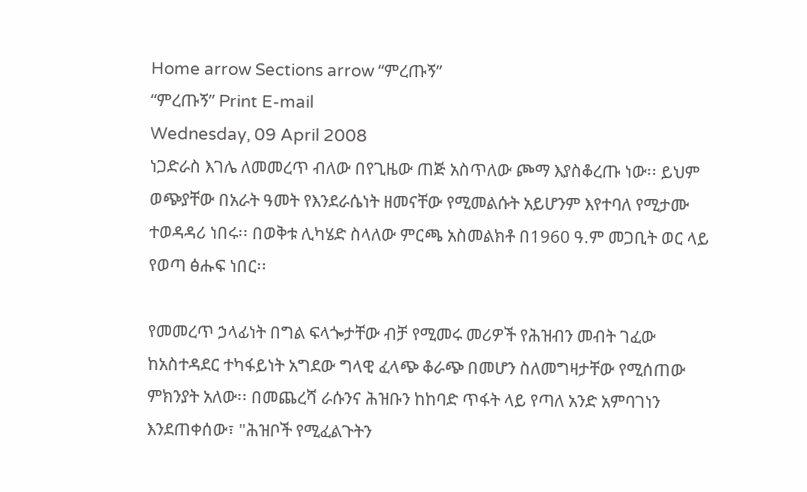Home arrow Sections arrow “ምረጡኝ”
“ምረጡኝ” Print E-mail
Wednesday, 09 April 2008
ነጋድራስ እገሌ ለመመረጥ ብለው በየጊዜው ጠጅ አስጥለው ጮማ እያስቆረጡ ነው፡፡ ይህም ወጭያቸው በአራት ዓመት የእንደራሴነት ዘመናቸው የሚመልሱት አይሆንም እየተባለ የሚታሙ ተወዳዳሪ ነበሩ፡፡ በወቅቱ ሊካሄድ ስላለው ምርጫ አስመልክቶ በ1960 ዓ.ም መጋቢት ወር ላይ የወጣ ፅሑፍ ነበር፡፡

የመመረጥ ኃላፊነት በግል ፍላጐታቸው ብቻ የሚመሩ መሪዎች የሕዝብን መብት ገፈው ከአስተዳደር ተካፋይነት አግደው ግላዊ ፈላጭ ቆራጭ በመሆን ስለመግዛታቸው የሚሰጠው ምክንያት አለው፡፡ በመጨረሻ ራሱንና ሕዝቡን ከከባድ ጥፋት ላይ የጣለ አንድ አምባገነን እንደጠቀሰው፣ "ሕዝቦች የሚፈልጉትን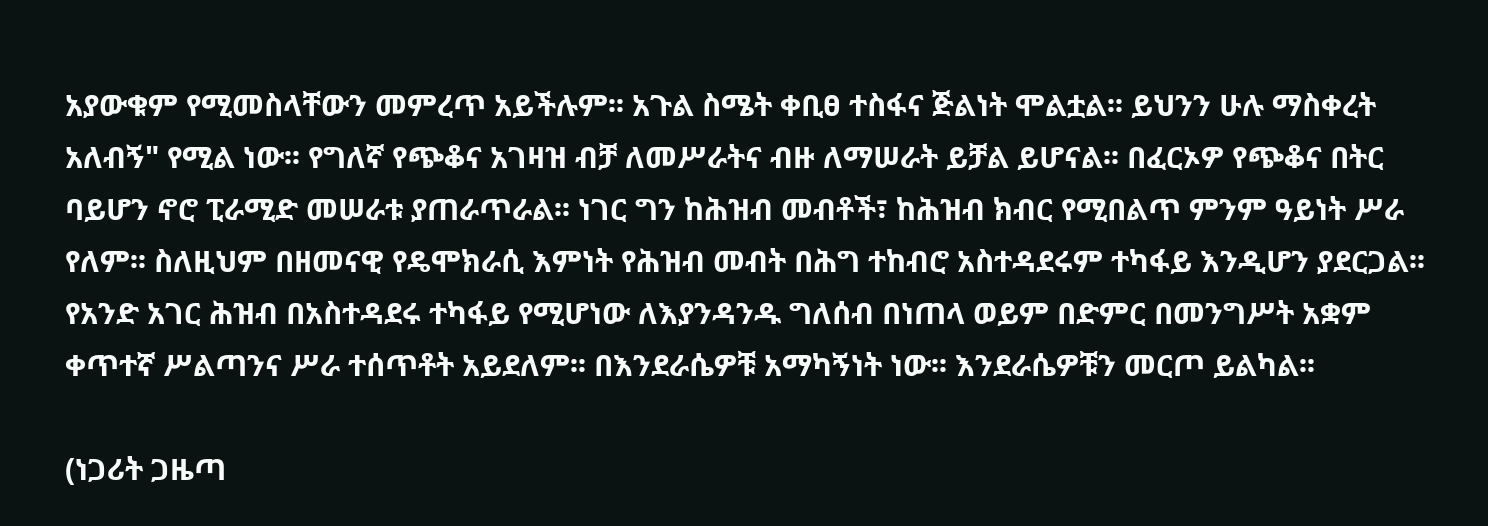አያውቁም የሚመስላቸውን መምረጥ አይችሉም፡፡ አጉል ስሜት ቀቢፀ ተስፋና ጅልነት ሞልቷል፡፡ ይህንን ሁሉ ማስቀረት አለብኝ" የሚል ነው፡፡ የግለኛ የጭቆና አገዛዝ ብቻ ለመሥራትና ብዙ ለማሠራት ይቻል ይሆናል፡፡ በፈርኦዎ የጭቆና በትር ባይሆን ኖሮ ፒራሚድ መሠራቱ ያጠራጥራል፡፡ ነገር ግን ከሕዝብ መብቶች፣ ከሕዝብ ክብር የሚበልጥ ምንም ዓይነት ሥራ የለም፡፡ ስለዚህም በዘመናዊ የዴሞክራሲ እምነት የሕዝብ መብት በሕግ ተከብሮ አስተዳደሩም ተካፋይ እንዲሆን ያደርጋል፡፡ የአንድ አገር ሕዝብ በአስተዳደሩ ተካፋይ የሚሆነው ለእያንዳንዱ ግለሰብ በነጠላ ወይም በድምር በመንግሥት አቋም ቀጥተኛ ሥልጣንና ሥራ ተሰጥቶት አይደለም፡፡ በእንደራሴዎቹ አማካኝነት ነው፡፡ እንደራሴዎቹን መርጦ ይልካል፡፡

(ነጋሪት ጋዜጣ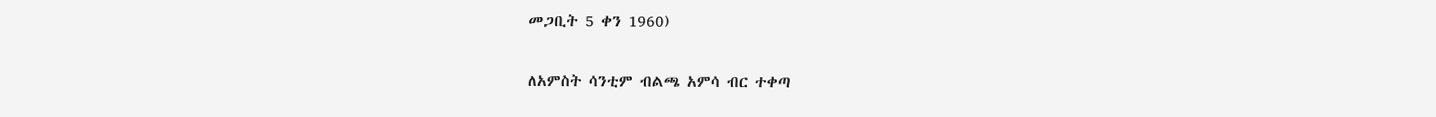መጋቢት 5 ቀን 1960)

ለአምስት ሳንቲም ብልጫ አምሳ ብር ተቀጣ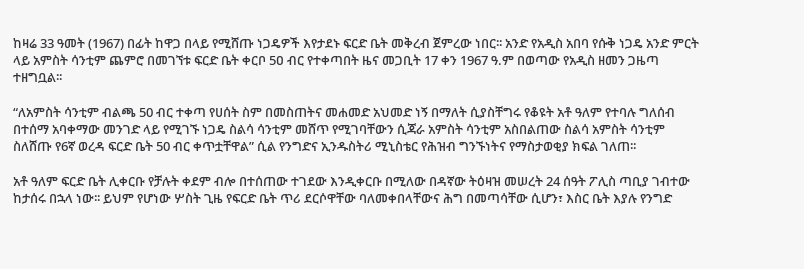ከዛሬ 33 ዓመት (1967) በፊት ከዋጋ በላይ የሚሸጡ ነጋዴዎች እየታደኑ ፍርድ ቤት መቅረብ ጀምረው ነበር፡፡ አንድ የአዲስ አበባ የሱቅ ነጋዴ አንድ ምርት ላይ አምስት ሳንቲም ጨምሮ በመገኘቱ ፍርድ ቤት ቀርቦ 5ዐ ብር የተቀጣበት ዜና መጋቢት 17 ቀን 1967 ዓ.ም በወጣው የአዲስ ዘመን ጋዜጣ ተዘግቧል፡፡

“ለአምስት ሳንቲም ብልጫ 50 ብር ተቀጣ የሀሰት ስም በመስጠትና መሐመድ አህመድ ነኝ በማለት ሲያስቸግሩ የቆዩት አቶ ዓለም የተባሉ ግለሰብ በተሰማ አባቀማው መንገድ ላይ የሚገኙ ነጋዴ ስልሳ ሳንቲም መሸጥ የሚገባቸውን ሲጃራ አምስት ሳንቲም አስበልጠው ስልሳ አምስት ሳንቲም ስለሸጡ የ6ኛ ወረዳ ፍርድ ቤት 50 ብር ቀጥቷቸዋል” ሲል የንግድና ኢንዱስትሪ ሚኒስቴር የሕዝብ ግንኙነትና የማስታወቂያ ክፍል ገለጠ፡፡

አቶ ዓለም ፍርድ ቤት ሊቀርቡ የቻሉት ቀደም ብሎ በተሰጠው ተገደው እንዲቀርቡ በሚለው በዳኛው ትዕዛዝ መሠረት 24 ሰዓት ፖሊስ ጣቢያ ገብተው ከታሰሩ በኋላ ነው፡፡ ይህም የሆነው ሦስት ጊዜ የፍርድ ቤት ጥሪ ደርሶዋቸው ባለመቀበላቸውና ሕግ በመጣሳቸው ሲሆን፣ እስር ቤት እያሉ የንግድ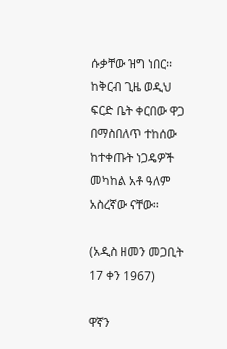ሱቃቸው ዝግ ነበር፡፡ ከቅርብ ጊዜ ወዲህ ፍርድ ቤት ቀርበው ዋጋ በማስበለጥ ተከሰው ከተቀጡት ነጋዴዎች መካከል አቶ ዓለም አስረኛው ናቸው፡፡

(አዲስ ዘመን መጋቢት 17 ቀን 1967)

ዋኛን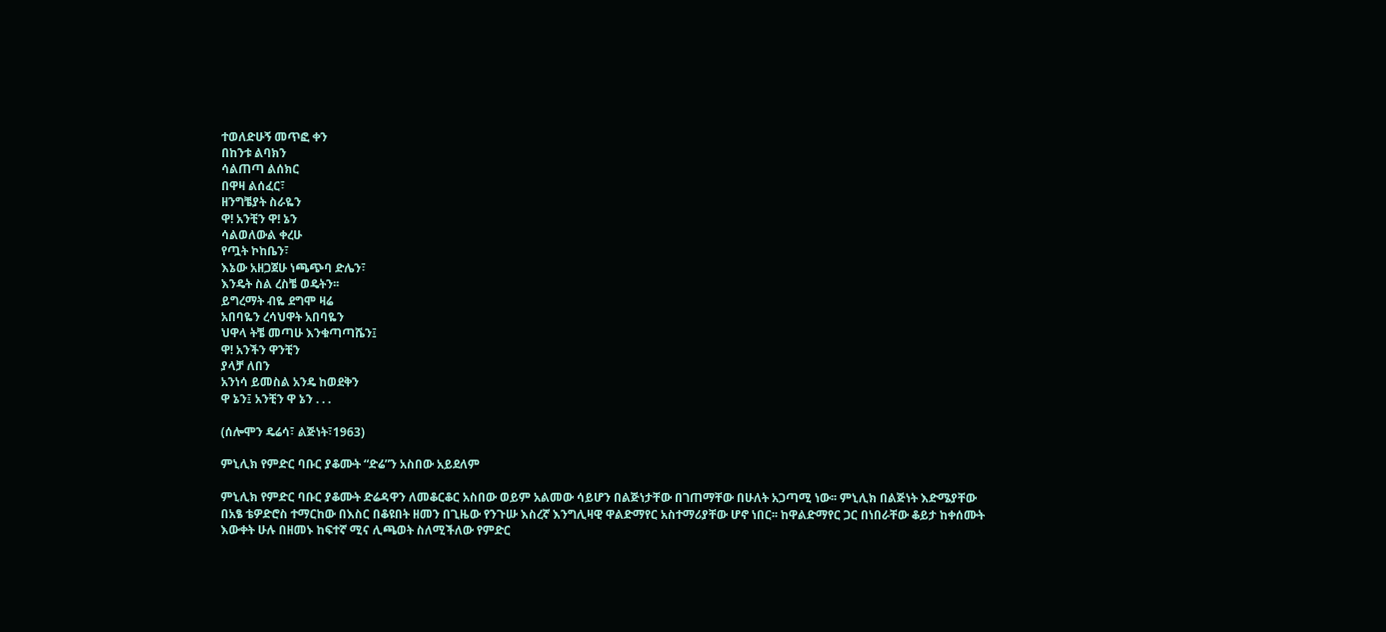ተወለድሁኝ መጥፎ ቀን
በከንቱ ልባክን
ሳልጠጣ ልሰክር
በዋዛ ልሰፈር፣
ዘንግቼያት ስራዬን
ዋ! አንቺን ዋ! ኔን
ሳልወለውል ቀረሁ
የጧት ኮከቤን፣
እኔው አዘጋጀሁ ነጫጭባ ድሌን፣
እንዴት ስል ረስቼ ወዴትን፡፡
ይግረማት ብዬ ደግሞ ዛሬ
አበባዬን ረሳህዋት አበባዬን
ህዋላ ትቼ መጣሁ እንቁጣጣሼን፤
ዋ! አንችን ዋንቺን
ያላቻ ለበን
አንነሳ ይመስል አንዴ ከወደቅን
ዋ ኔን፤ አንቺን ዋ ኔን . . .

(ሰሎሞን ዴሬሳ፣ ልጅነት፣1963)

ምኒሊክ የምድር ባቡር ያቆሙት “ድሬ”ን አስበው አይደለም

ምኒሊክ የምድር ባቡር ያቆሙት ድሬዳዋን ለመቆርቆር አስበው ወይም አልመው ሳይሆን በልጅነታቸው በገጠማቸው በሁለት አጋጣሚ ነው፡፡ ምኒሊክ በልጅነት እድሜያቸው በአፄ ቴዎድሮስ ተማርከው በእስር በቆዩበት ዘመን በጊዜው የንጉሡ እስረኛ እንግሊዛዊ ዋልድማየር አስተማሪያቸው ሆኖ ነበር፡፡ ከዋልድማየር ጋር በነበራቸው ቆይታ ከቀሰሙት እውቀት ሁሉ በዘመኑ ከፍተኛ ሚና ሊጫወት ስለሚችለው የምድር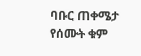ባቡር ጠቀሜታ የሰሙት ቁም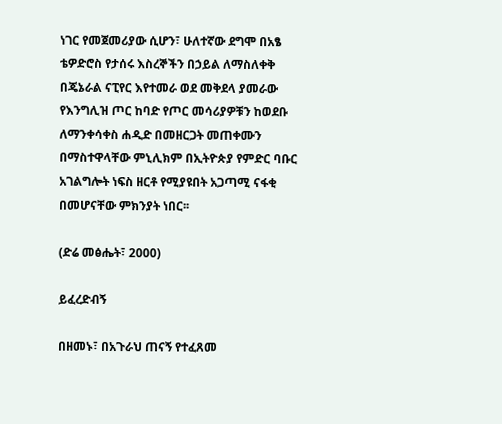ነገር የመጀመሪያው ሲሆን፣ ሁለተኛው ደግሞ በአፄ ቴዎድሮስ የታሰሩ እስረኞችን በኃይል ለማስለቀቅ በጄኔራል ናፒየር እየተመራ ወደ መቅደላ ያመራው የእንግሊዝ ጦር ከባድ የጦር መሳሪያዎቹን ከወደቡ ለማንቀሳቀስ ሐዲድ በመዘርጋት መጠቀሙን በማስተዋላቸው ምኒሊክም በኢትዮጵያ የምድር ባቡር አገልግሎት ነፍስ ዘርቶ የሚያዩበት አጋጣሚ ናፋቂ በመሆናቸው ምክንያት ነበር፡፡

(ድሬ መፅሔት፣ 2000)

ይፈረድብኝ

በዘመኑ፣ በአጉራህ ጠናኝ የተፈጸመ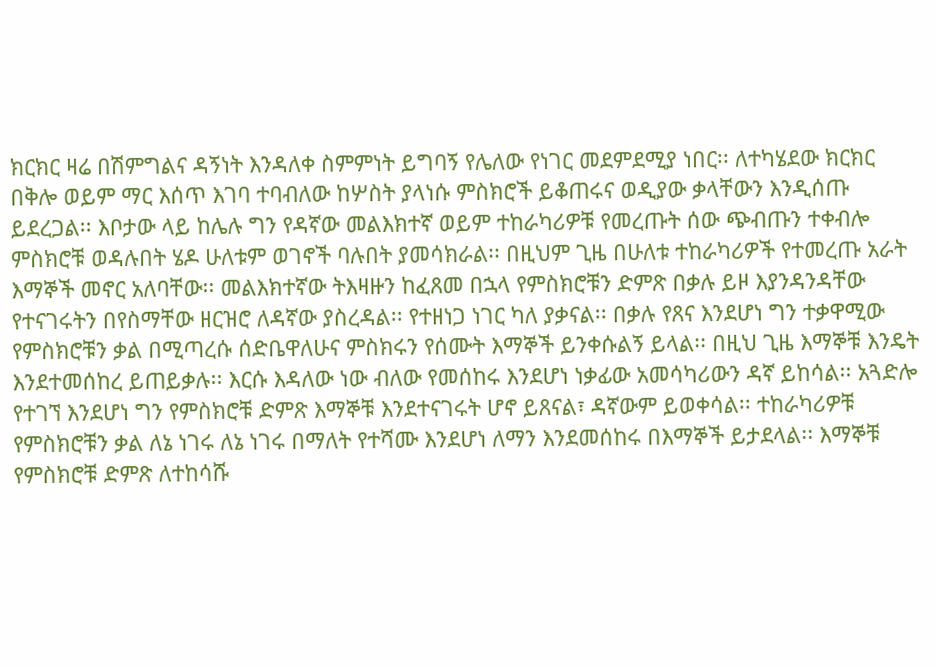ክርክር ዛሬ በሽምግልና ዳኝነት እንዳለቀ ስምምነት ይግባኝ የሌለው የነገር መደምደሚያ ነበር፡፡ ለተካሄደው ክርክር በቅሎ ወይም ማር እሰጥ እገባ ተባብለው ከሦስት ያላነሱ ምስክሮች ይቆጠሩና ወዲያው ቃላቸውን እንዲሰጡ ይደረጋል፡፡ እቦታው ላይ ከሌሉ ግን የዳኛው መልእክተኛ ወይም ተከራካሪዎቹ የመረጡት ሰው ጭብጡን ተቀብሎ ምስክሮቹ ወዳሉበት ሄዶ ሁለቱም ወገኖች ባሉበት ያመሳክራል፡፡ በዚህም ጊዜ በሁለቱ ተከራካሪዎች የተመረጡ አራት እማኞች መኖር አለባቸው፡፡ መልእክተኛው ትእዛዙን ከፈጸመ በኋላ የምስክሮቹን ድምጽ በቃሉ ይዞ እያንዳንዳቸው የተናገሩትን በየስማቸው ዘርዝሮ ለዳኛው ያስረዳል፡፡ የተዘነጋ ነገር ካለ ያቃናል፡፡ በቃሉ የጸና እንደሆነ ግን ተቃዋሚው የምስክሮቹን ቃል በሚጣረሱ ሰድቤዋለሁና ምስክሩን የሰሙት እማኞች ይንቀሱልኝ ይላል፡፡ በዚህ ጊዜ እማኞቹ እንዴት እንደተመሰከረ ይጠይቃሉ፡፡ እርሱ እዳለው ነው ብለው የመሰከሩ እንደሆነ ነቃፊው አመሳካሪውን ዳኛ ይከሳል፡፡ አጓድሎ የተገኘ እንደሆነ ግን የምስክሮቹ ድምጽ እማኞቹ እንደተናገሩት ሆኖ ይጸናል፣ ዳኛውም ይወቀሳል፡፡ ተከራካሪዎቹ የምስክሮቹን ቃል ለኔ ነገሩ ለኔ ነገሩ በማለት የተሻሙ እንደሆነ ለማን እንደመሰከሩ በእማኞች ይታደላል፡፡ እማኞቹ የምስክሮቹ ድምጽ ለተከሳሹ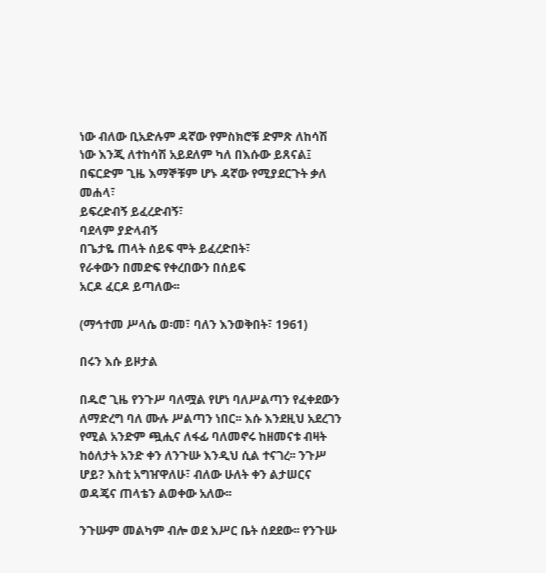ነው ብለው ቢአድሉም ዳኛው የምስክሮቹ ድምጽ ለከሳሽ ነው እንጂ ለተከሳሽ አይደለም ካለ በእሱው ይጸናል፤ በፍርድም ጊዜ እማኞቹም ሆኑ ዳኛው የሚያደርጉት ቃለ መሐላ፣
ይፍረድብኝ ይፈረድብኝ፣
ባደላም ያድላብኝ
በጌታዬ ጠላት ሰይፍ ሞት ይፈረድበት፣
የራቀውን በመድፍ የቀረበውን በሰይፍ
አርዶ ፈርዶ ይጣለው፡፡

(ማኅተመ ሥላሴ ወ፡መ፣ ባለን እንወቅበት፣ 1961)

በሩን እሱ ይዞታል

በዱሮ ጊዜ የንጉሥ ባለሟል የሆነ ባለሥልጣን የፈቀደውን ለማድረግ ባለ ሙሉ ሥልጣን ነበር፡፡ እሱ እንደዚህ አደረገን የሚል አንድም ጯሒና ለፋፊ ባለመኖሩ ከዘመናቱ ብዛት ከዕለታት አንድ ቀን ለንጉሡ እንዲህ ሲል ተናገረ፡፡ ንጉሥ ሆይ? እስቲ አግዠዋለሁ፣ ብለው ሁለት ቀን ልታሠርና ወዳጄና ጠላቴን ልወቀው አለው፡፡

ንጉሡም መልካም ብሎ ወደ እሥር ቤት ሰደደው፡፡ የንጉሡ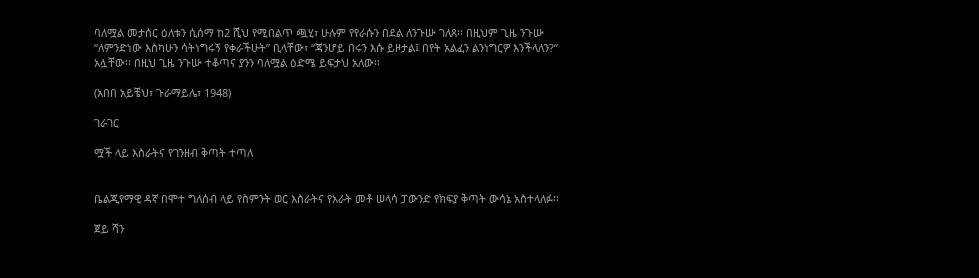ባለሟል መታሰር ዕለቱን ሲሰማ ከ2 ሺህ የሚበልጥ ጯሂ፣ ሁሉም የየራሱን በደል ለንጉሡ ገለጸ፡፡ በዚህም ጊዜ ንጉሡ “ለምንድነው እስካሁን ሳትነግሩኝ የቀራችሁት” ቢላቸው፣ “ጃንሆይ በሩን እሱ ይዞታል፤ በየት አልፈን ልንነግርዎ እንችላለን?” አሏቸው፡፡ በዚህ ጊዜ ንጉሡ ተቆጣና ያንን ባለሟል ዕድሜ ይፍታህ አለው፡፡

(አበበ አይቼህ፣ ጉራማይሌ፣ 1948)

ገራገር

ሟች ላይ እስራትና የገንዘብ ቅጣት ተጣለ


ቤልጂየማዊ ዳኛ በሞተ ግለሰብ ላይ የስምንት ወር እስራትና የአራት መቶ ሠላሳ ፓውንድ የክፍያ ቅጣት ውሳኔ አስተላለፉ፡፡

ጀይ ሻን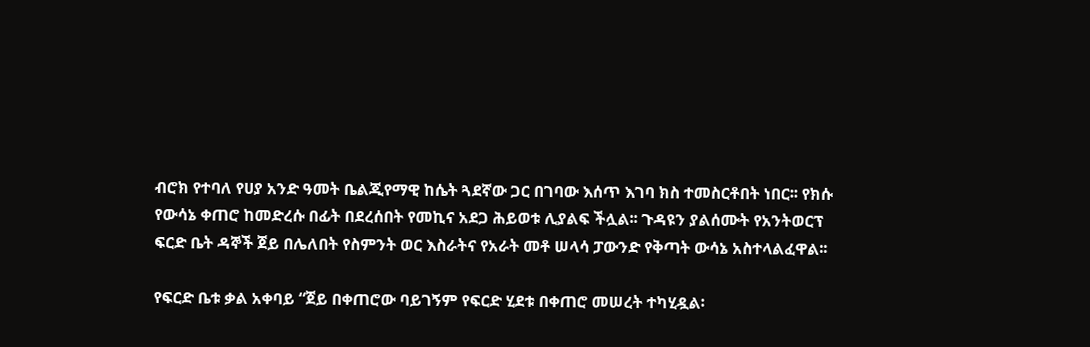ብሮክ የተባለ የሀያ አንድ ዓመት ቤልጂየማዊ ከሴት ጓደኛው ጋር በገባው እሰጥ እገባ ክስ ተመስርቶበት ነበር፡፡ የክሱ የውሳኔ ቀጠሮ ከመድረሱ በፊት በደረሰበት የመኪና አደጋ ሕይወቱ ሊያልፍ ችሏል፡፡ ጉዳዩን ያልሰሙት የአንትወርፕ ፍርድ ቤት ዳኞች ጀይ በሌለበት የስምንት ወር እስራትና የአራት መቶ ሠላሳ ፓውንድ የቅጣት ውሳኔ አስተላልፈዋል፡፡

የፍርድ ቤቱ ቃል አቀባይ “ጀይ በቀጠሮው ባይገኝም የፍርድ ሂደቱ በቀጠሮ መሠረት ተካሂዷል፡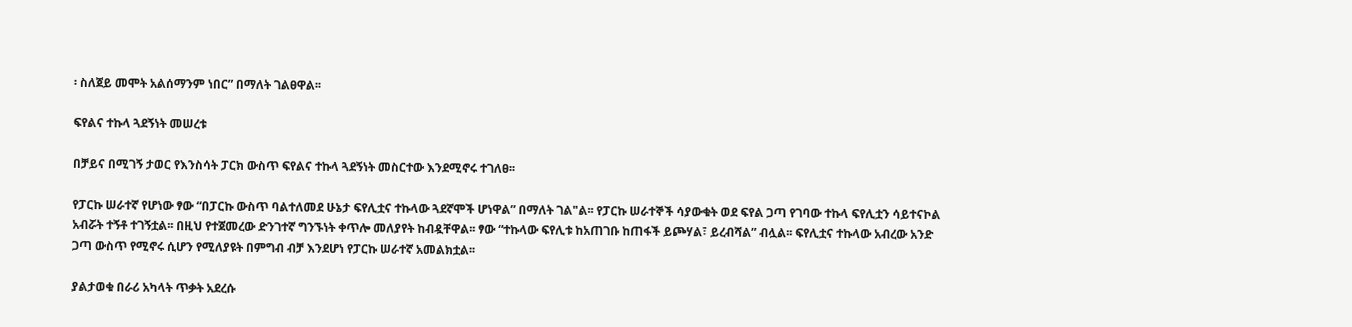፡ ስለጀይ መሞት አልሰማንም ነበር” በማለት ገልፀዋል፡፡

ፍየልና ተኩላ ጓደኝነት መሠረቱ

በቻይና በሚገኝ ታወር የእንስሳት ፓርክ ውስጥ ፍየልና ተኩላ ጓደኝነት መስርተው እንደሚኖሩ ተገለፀ፡፡

የፓርኩ ሠራተኛ የሆነው ፃው “በፓርኩ ውስጥ ባልተለመደ ሁኔታ ፍየሊቷና ተኩላው ጓደኛሞች ሆነዋል” በማለት ገል"ል፡፡ የፓርኩ ሠራተኞች ሳያውቁት ወደ ፍየል ጋጣ የገባው ተኩላ ፍየሊቷን ሳይተናኮል አብሯት ተኝቶ ተገኝቷል፡፡ በዚህ የተጀመረው ድንገተኛ ግንኙነት ቀጥሎ መለያየት ከብዷቸዋል፡፡ ፃው “ተኩላው ፍየሊቱ ከአጠገቡ ከጠፋች ይጮሃል፣ ይረብሻል” ብሏል፡፡ ፍየሊቷና ተኩላው አብረው አንድ ጋጣ ውስጥ የሚኖሩ ሲሆን የሚለያዩት በምግብ ብቻ እንደሆነ የፓርኩ ሠራተኛ አመልክቷል፡፡

ያልታወቁ በራሪ አካላት ጥቃት አደረሱ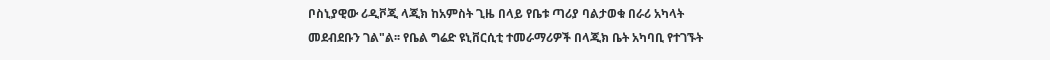ቦስኒያዊው ሪዲቮጂ ላጂክ ከአምስት ጊዜ በላይ የቤቱ ጣሪያ ባልታወቁ በራሪ አካላት መደብደቡን ገል"ል፡፡ የቤል ግሬድ ዩኒቨርሲቲ ተመራማሪዎች በላጂክ ቤት አካባቢ የተገኙት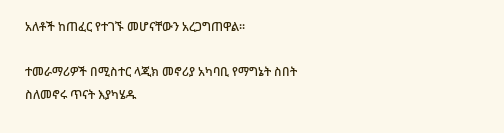አለቶች ከጠፈር የተገኙ መሆናቸውን አረጋግጠዋል፡፡

ተመራማሪዎች በሚስተር ላጂክ መኖሪያ አካባቢ የማግኔት ስበት ስለመኖሩ ጥናት እያካሄዱ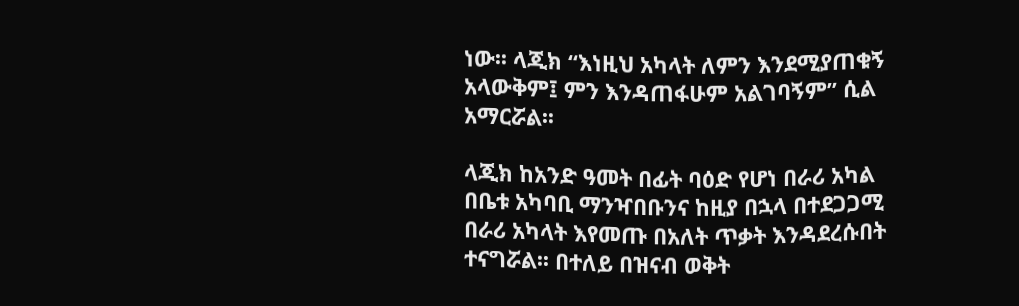ነው፡፡ ላጂክ “እነዚህ አካላት ለምን እንደሚያጠቁኝ አላውቅም፤ ምን እንዳጠፋሁም አልገባኝም” ሲል አማርሯል፡፡

ላጂክ ከአንድ ዓመት በፊት ባዕድ የሆነ በራሪ አካል በቤቱ አካባቢ ማንዣበቡንና ከዚያ በኋላ በተደጋጋሚ በራሪ አካላት እየመጡ በአለት ጥቃት እንዳደረሱበት ተናግሯል፡፡ በተለይ በዝናብ ወቅት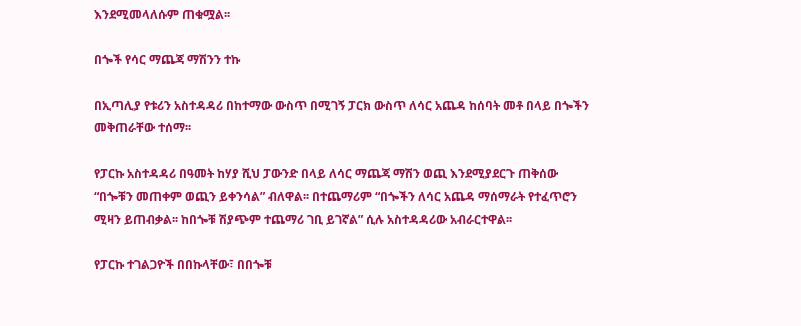እንደሚመላለሱም ጠቁሟል፡፡

በጐች የሳር ማጨጃ ማሽንን ተኩ

በኢጣሊያ የቱሪን አስተዳዳሪ በከተማው ውስጥ በሚገኝ ፓርክ ውስጥ ለሳር አጨዳ ከሰባት መቶ በላይ በጐችን መቅጠራቸው ተሰማ፡፡

የፓርኩ አስተዳዳሪ በዓመት ከሃያ ሺህ ፓውንድ በላይ ለሳር ማጨጃ ማሽን ወጪ እንደሚያደርጉ ጠቅሰው “በጐቹን መጠቀም ወጪን ይቀንሳል” ብለዋል፡፡ በተጨማሪም “በጐችን ለሳር አጨዳ ማሰማራት የተፈጥሮን ሚዛን ይጠብቃል፡፡ ከበጐቹ ሽያጭም ተጨማሪ ገቢ ይገኛል” ሲሉ አስተዳዳሪው አብራርተዋል፡፡

የፓርኩ ተገልጋዮች በበኩላቸው፣ በበጐቹ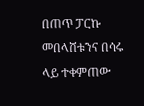በጠጥ ፓርኩ መበላሸቱንና በሳሩ ላይ ተቀምጠው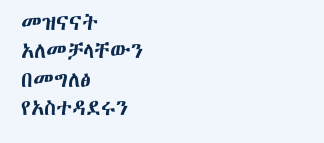መዝናናት አለመቻላቸውን በመግለፅ የአስተዳደሩን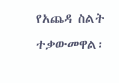የአጨዳ ስልት ተቃውመዋል፡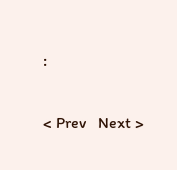፡

< Prev   Next >